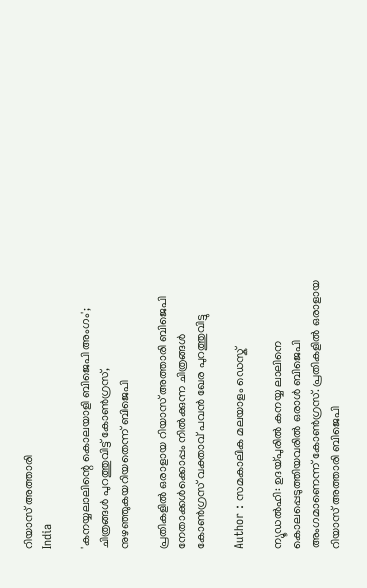റിയാസ് അത്താരി
India

'കനയ്യലാലിന്റെ കൊലയാളി ബിജെപി അംഗം'; ചിത്രങ്ങള്‍ പുറത്തുവിട്ട് കോണ്‍ഗ്രസ്, നുഴഞ്ഞുകയറിയതെന്ന് ബിജെപി

പ്രതികളില്‍ ഒരാളായ റിയാസ് അത്താരി ബിജെപി നേതാക്കള്‍ക്കൊപ്പം നില്‍ക്കുന്ന ചിത്രങ്ങള്‍ കോണ്‍ഗ്രസ് വക്താവ് പവന്‍ ഖേര പുറത്തുവിട്ടു

Author : സമകാലിക മലയാളം ഡെസ്ക്

ന്യൂഡല്‍ഹി: ഉദയ്പുരില്‍ കനയ്യ ലാലിനെ കൊലപ്പെടുത്തിയവരില്‍ ഒരാള്‍ ബിജെപി അംഗമാണെന്ന് കോണ്‍ഗ്രസ്. പ്രതികളില്‍ ഒരാളായ റിയാസ് അത്താരി ബിജെപി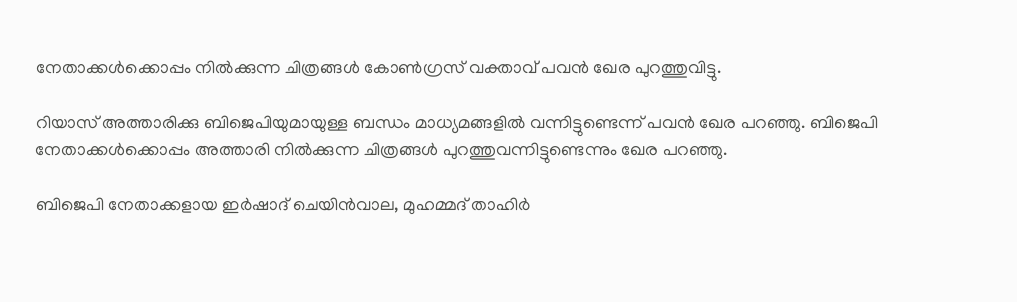നേതാക്കള്‍ക്കൊപ്പം നില്‍ക്കുന്ന ചിത്രങ്ങള്‍ കോണ്‍ഗ്രസ് വക്താവ് പവന്‍ ഖേര പുറത്തുവിട്ടു.

റിയാസ് അത്താരിക്കു ബിജെപിയുമായുള്ള ബന്ധം മാധ്യമങ്ങളില്‍ വന്നിട്ടുണ്ടെന്ന് പവന്‍ ഖേര പറഞ്ഞു. ബിജെപി നേതാക്കള്‍ക്കൊപ്പം അത്താരി നില്‍ക്കുന്ന ചിത്രങ്ങള്‍ പുറത്തുവന്നിട്ടുണ്ടെന്നും ഖേര പറഞ്ഞു.

ബിജെപി നേതാക്കളായ ഇര്‍ഷാദ് ചെയിന്‍വാല, മുഹമ്മദ് താഹിര്‍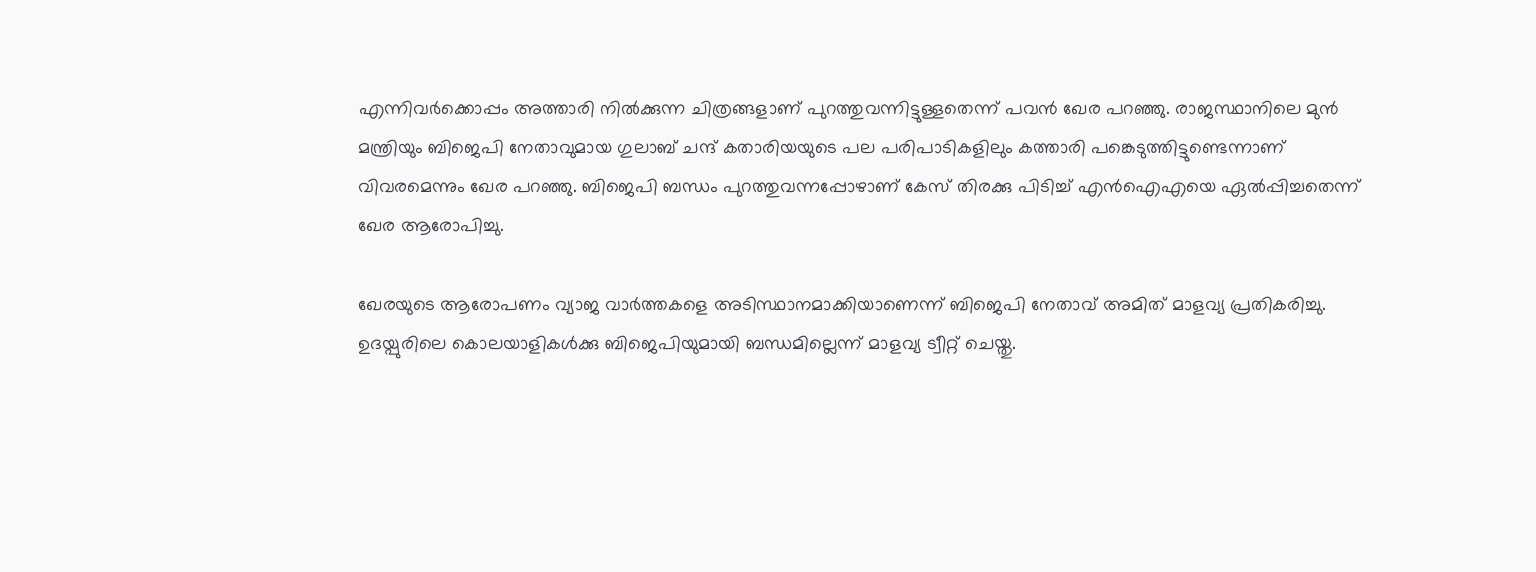എന്നിവര്‍ക്കൊപ്പം അത്താരി നില്‍ക്കുന്ന ചിത്രങ്ങളാണ് പുറത്തുവന്നിട്ടുള്ളതെന്ന് പവന്‍ ഖേര പറഞ്ഞു. രാജസ്ഥാനിലെ മുന്‍ മന്ത്രിയും ബിജെപി നേതാവുമായ ഗുലാബ് ചന്ദ് കതാരിയയുടെ പല പരിപാടികളിലും കത്താരി പങ്കെടുത്തിട്ടുണ്ടെന്നാണ് വിവരമെന്നും ഖേര പറഞ്ഞു. ബിജെപി ബന്ധം പുറത്തുവന്നപ്പോഴാണ് കേസ് തിരക്കു പിടിച്ച് എന്‍ഐഎയെ ഏല്‍പ്പിച്ചതെന്ന് ഖേര ആരോപിച്ചു.

ഖേരയുടെ ആരോപണം വ്യാജ വാര്‍ത്തകളെ അടിസ്ഥാനമാക്കിയാണെന്ന് ബിജെപി നേതാവ് അമിത് മാളവ്യ പ്രതികരിച്ചു. ഉദയ്പുരിലെ കൊലയാളികള്‍ക്കു ബിജെപിയുമായി ബന്ധമില്ലെന്ന് മാളവ്യ ട്വീറ്റ് ചെയ്തു.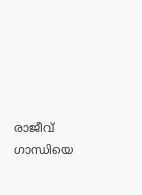രാജീവ് ഗാന്ധിയെ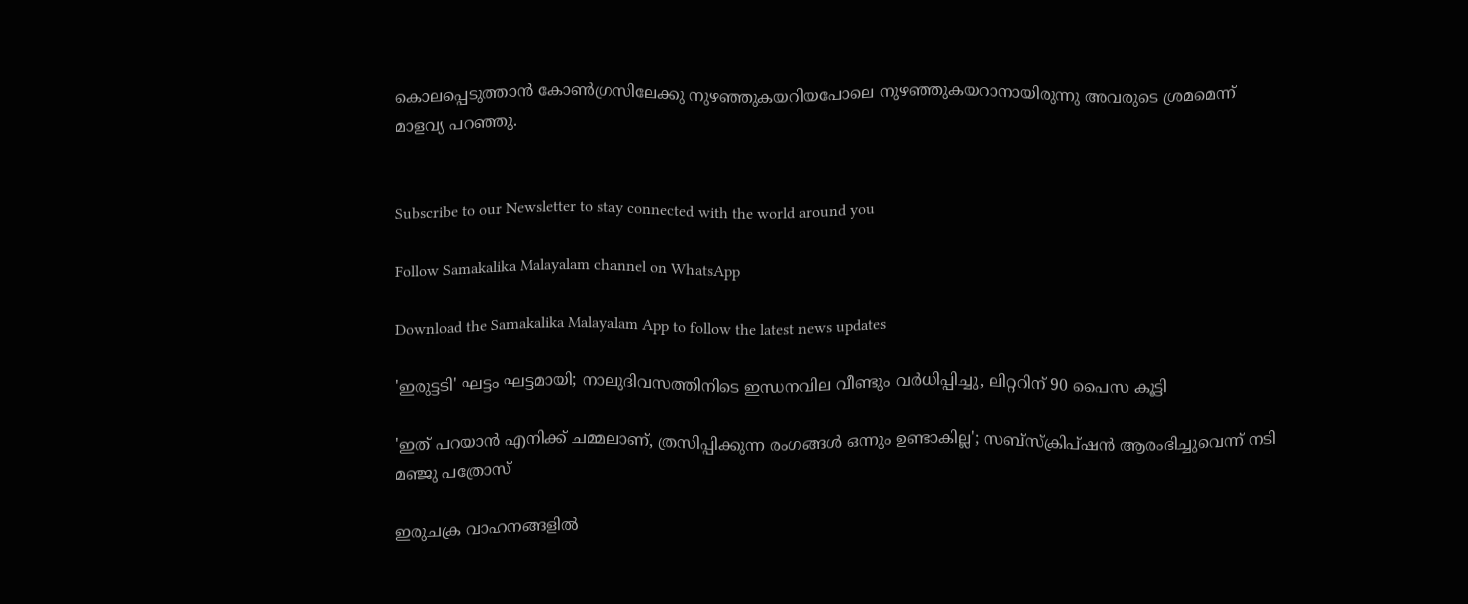കൊലപ്പെടുത്താന്‍ കോണ്‍ഗ്രസിലേക്കു നുഴഞ്ഞുകയറിയപോലെ നുഴഞ്ഞുകയറാനായിരുന്നു അവരുടെ ശ്രമമെന്ന് മാളവ്യ പറഞ്ഞു.


Subscribe to our Newsletter to stay connected with the world around you

Follow Samakalika Malayalam channel on WhatsApp

Download the Samakalika Malayalam App to follow the latest news updates

'ഇരുട്ടടി' ഘട്ടം ഘട്ടമായി; നാലുദിവസത്തിനിടെ ഇന്ധനവില വീണ്ടും വര്‍ധിപ്പിച്ചു, ലിറ്ററിന് 90 പൈസ കൂട്ടി

'ഇത് പറയാൻ എനിക്ക് ചമ്മലാണ്, ത്രസിപ്പിക്കുന്ന രംഗങ്ങൾ ഒന്നും ഉണ്ടാകില്ല'; സബ്സ്ക്രിപ്ഷൻ ആരംഭിച്ചുവെന്ന് നടി മഞ്ജു പത്രോസ്

ഇരുചക്ര വാഹനങ്ങളില്‍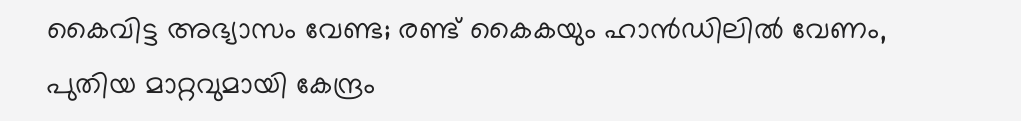കൈവിട്ട അഭ്യാസം വേണ്ട; രണ്ട് കൈകയും ഹാന്‍ഡിലില്‍ വേണം, പുതിയ മാറ്റവുമായി കേന്ദ്രം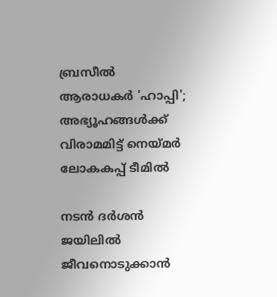ബ്രസീല്‍ ആരാധകര്‍ 'ഹാപ്പി'; അഭ്യൂഹങ്ങള്‍ക്ക് വിരാമമിട്ട് നെയ്മര്‍ ലോകകപ്പ് ടീമില്‍

നടൻ ദർശൻ ജയിലിൽ ജീവനൊടുക്കാൻ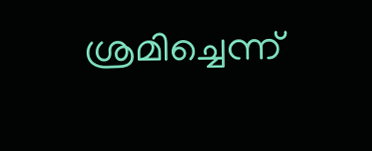ശ്രമിച്ചെന്ന്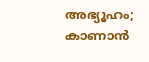അഭ്യൂഹം; കാണാൻ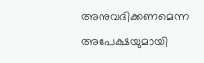അനുവദിക്കണമെന്ന അപേക്ഷയുമായി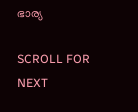ഭാര്യ

SCROLL FOR NEXT